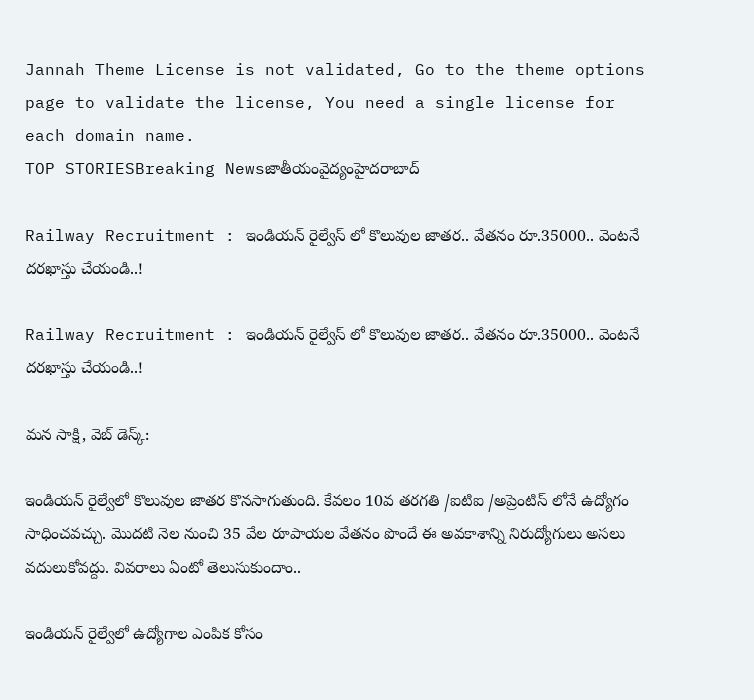Jannah Theme License is not validated, Go to the theme options page to validate the license, You need a single license for each domain name.
TOP STORIESBreaking Newsజాతీయంవైద్యంహైదరాబాద్

Railway Recruitment : ఇండియన్ రైల్వేస్ లో కొలువుల జాతర.. వేతనం రూ.35000.. వెంటనే దరఖాస్తు చేయండి..!

Railway Recruitment : ఇండియన్ రైల్వేస్ లో కొలువుల జాతర.. వేతనం రూ.35000.. వెంటనే దరఖాస్తు చేయండి..!

మన సాక్షి, వెబ్ డెస్క్:

ఇండియన్ రైల్వేలో కొలువుల జాతర కొనసాగుతుంది. కేవలం 10వ తరగతి /ఐటిఐ /అప్రెంటిస్ లోనే ఉద్యోగం సాధించవచ్చు. మొదటి నెల నుంచి 35 వేల రూపాయల వేతనం పొందే ఈ అవకాశాన్ని నిరుద్యోగులు అసలు వదులుకోవద్దు. వివరాలు ఏంటో తెలుసుకుందాం..

ఇండియన్ రైల్వేలో ఉద్యోగాల ఎంపిక కోసం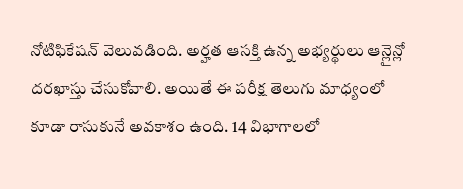నోటిఫికేషన్ వెలువడింది. అర్హత ఆసక్తి ఉన్న అభ్యర్థులు ఆన్లైన్లో దరఖాస్తు చేసుకోవాలి. అయితే ఈ పరీక్ష తెలుగు మాధ్యంలో కూడా రాసుకునే అవకాశం ఉంది. 14 విభాగాలలో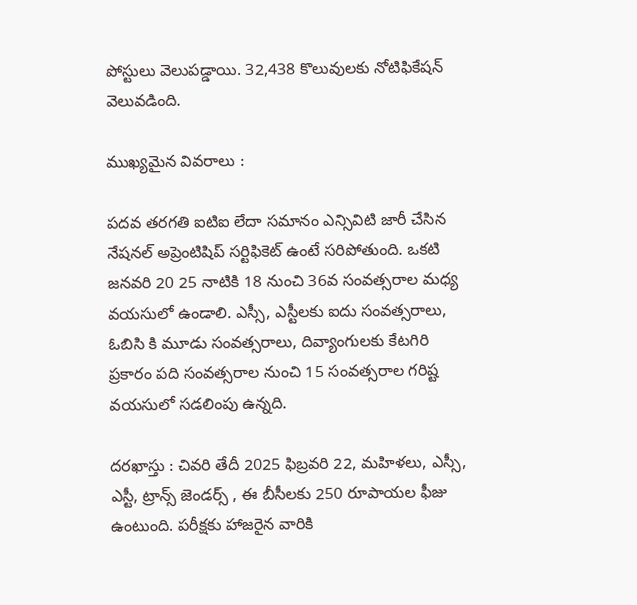పోస్టులు వెలుపడ్డాయి. 32,438 కొలువులకు నోటిఫికేషన్ వెలువడింది.

ముఖ్యమైన వివరాలు :

పదవ తరగతి ఐటిఐ లేదా సమానం ఎన్సివిటి జారీ చేసిన నేషనల్ అప్రెంటిషిప్ సర్టిఫికెట్ ఉంటే సరిపోతుంది. ఒకటి జనవరి 20 25 నాటికి 18 నుంచి 36వ సంవత్సరాల మధ్య వయసులో ఉండాలి. ఎస్సీ, ఎస్టీలకు ఐదు సంవత్సరాలు, ఓబిసి కి మూడు సంవత్సరాలు, దివ్యాంగులకు కేటగిరి ప్రకారం పది సంవత్సరాల నుంచి 15 సంవత్సరాల గరిష్ట వయసులో సడలింపు ఉన్నది.

దరఖాస్తు : చివరి తేదీ 2025 ఫిబ్రవరి 22, మహిళలు, ఎస్సీ, ఎస్టీ, ట్రాన్స్ జెండర్స్ , ఈ బీసీలకు 250 రూపాయల ఫీజు ఉంటుంది. పరీక్షకు హాజరైన వారికి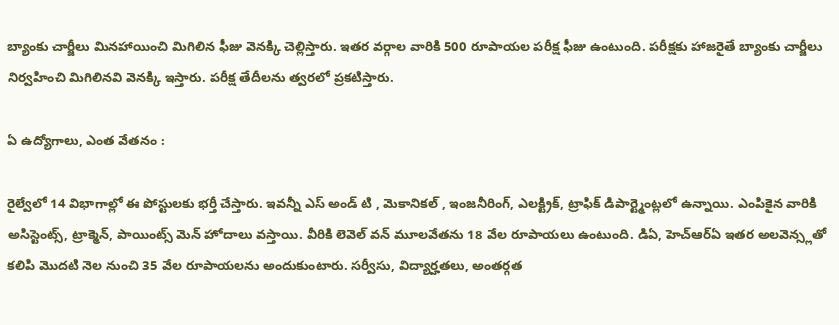బ్యాంకు చార్జీలు మినహాయించి మిగిలిన ఫీజు వెనక్కి చెల్లిస్తారు. ఇతర వర్గాల వారికి 500 రూపాయల పరీక్ష ఫీజు ఉంటుంది. పరీక్షకు హాజరైతే బ్యాంకు చార్జీలు నిర్వహించి మిగిలినవి వెనక్కి ఇస్తారు. పరీక్ష తేదీలను త్వరలో ప్రకటిస్తారు.

ఏ ఉద్యోగాలు, ఎంత వేతనం :

రైల్వేలో 14 విభాగాల్లో ఈ పోస్టులకు భర్తీ చేస్తారు. ఇవన్నీ ఎస్ అండ్ టి , మెకానికల్ , ఇంజనీరింగ్, ఎలక్ట్రిక్, ట్రాఫిక్ డిపార్ట్మెంట్లలో ఉన్నాయి. ఎంపికైన వారికి అసిస్టెంట్స్, ట్రాక్మెన్, పాయింట్స్ మెన్ హోదాలు వస్తాయి. వీరికి లెవెల్ వన్ మూలవేతను 18 వేల రూపాయలు ఉంటుంది. డిఏ, హెచ్ఆర్ఏ ఇతర అలవెన్స్లతో కలిపి మొదటి నెల నుంచి 35 వేల రూపాయలను అందుకుంటారు. సర్వీసు, విద్యార్హతలు, అంతర్గత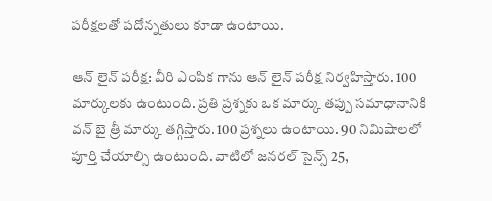పరీక్షలతో పదోన్నతులు కూడా ఉంటాయి.

ఆన్ లైన్ పరీక్ష: వీరి ఎంపిక గాను ఆన్ లైన్ పరీక్ష నిర్వహిస్తారు. 100 మార్కులకు ఉంటుంది. ప్రతి ప్రశ్నకు ఒక మార్కు తప్పు సమాధానానికి వన్ బై త్రీ మార్కు తగ్గిస్తారు. 100 ప్రశ్నలు ఉంటాయి. 90 నిమిషాలలో పూర్తి చేయాల్సి ఉంటుంది. వాటిలో జనరల్ సైన్స్ 25,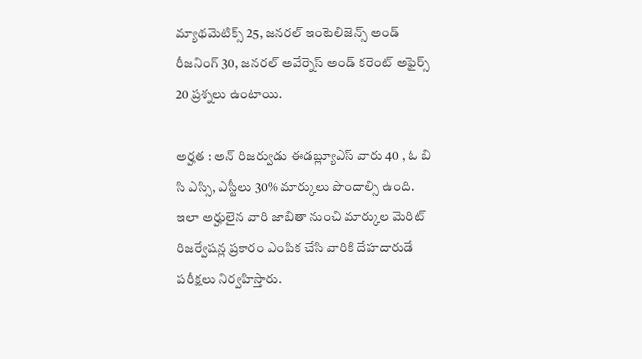మ్యాథమెటిక్స్ 25, జనరల్ ఇంటెలిజెన్స్ అండ్ రీజనింగ్ 30, జనరల్ అవేర్నెస్ అండ్ కరెంట్ అఫైర్స్ 20 ప్రశ్నలు ఉంటాయి.

అర్హత : అన్ రిజర్వుడు ఈడబ్ల్యూఎస్ వారు 40 , ఓ బి సి ఎస్సి, ఎస్టీలు 30% మార్కులు పొందాల్సి ఉంది. ఇలా అర్హులైన వారి జాబితా నుంచి మార్కుల మెరిట్ రిజర్వేషన్ల ప్రకారం ఎంపిక చేసి వారికి దేహదారుడే పరీక్షలు నిర్వహిస్తారు.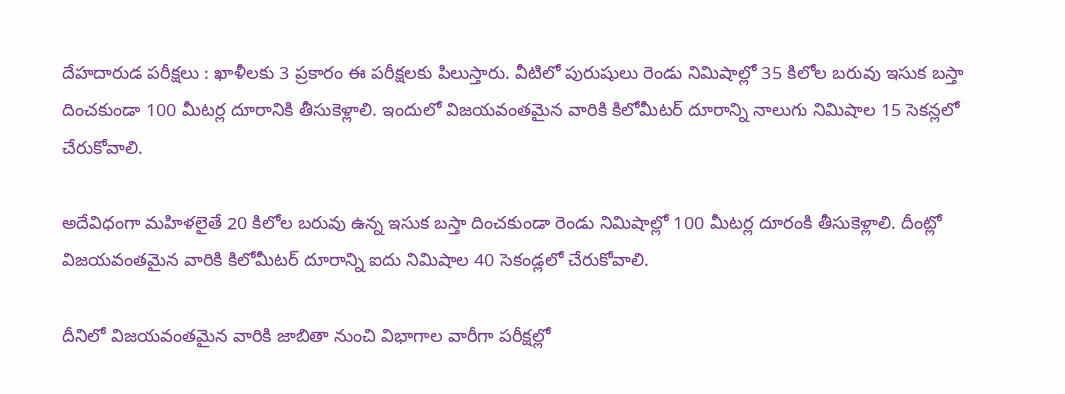దేహదారుడ పరీక్షలు : ఖాళీలకు 3 ప్రకారం ఈ పరీక్షలకు పిలుస్తారు. వీటిలో పురుషులు రెండు నిమిషాల్లో 35 కిలోల బరువు ఇసుక బస్తా దించకుండా 100 మీటర్ల దూరానికి తీసుకెళ్లాలి. ఇందులో విజయవంతమైన వారికి కిలోమీటర్ దూరాన్ని నాలుగు నిమిషాల 15 సెకన్లలో చేరుకోవాలి.

అదేవిధంగా మహిళలైతే 20 కిలోల బరువు ఉన్న ఇసుక బస్తా దించకుండా రెండు నిమిషాల్లో 100 మీటర్ల దూరంకి తీసుకెళ్లాలి. దీంట్లో విజయవంతమైన వారికి కిలోమీటర్ దూరాన్ని ఐదు నిమిషాల 40 సెకండ్లలో చేరుకోవాలి.

దీనిలో విజయవంతమైన వారికి జాబితా నుంచి విభాగాల వారీగా పరీక్షల్లో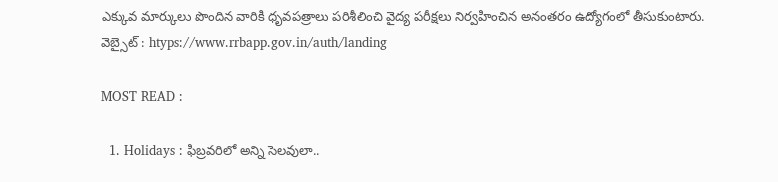ఎక్కువ మార్కులు పొందిన వారికి ధృవపత్రాలు పరిశీలించి వైద్య పరీక్షలు నిర్వహించిన అనంతరం ఉద్యోగంలో తీసుకుంటారు.
వెబ్సైట్ : htyps://www.rrbapp.gov.in/auth/landing

MOST READ :

  1. Holidays : ఫిబ్రవరిలో అన్ని సెలవులా..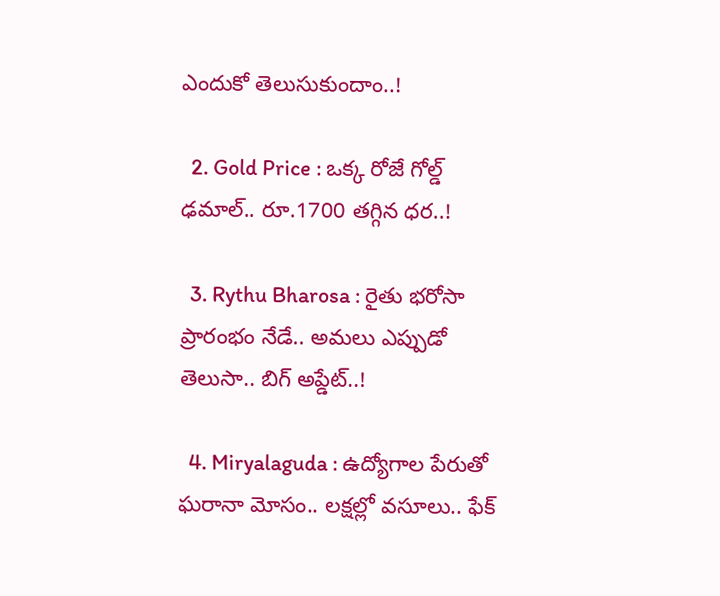ఎందుకో తెలుసుకుందాం..!

  2. Gold Price : ఒక్క రోజే గోల్డ్ ఢమాల్.. రూ.1700 తగ్గిన ధర..!

  3. Rythu Bharosa : రైతు భరోసా ప్రారంభం నేడే.. అమలు ఎప్పుడో తెలుసా.. బిగ్ అప్డేట్..!

  4. Miryalaguda : ఉద్యోగాల పేరుతో ఘరానా మోసం.. లక్షల్లో వసూలు.. ఫేక్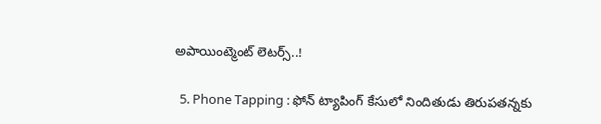అపాయింట్మెంట్ లెటర్స్..!

  5. Phone Tapping : ఫోన్ ట్యాపింగ్ కేసులో నిందితుడు తిరుపతన్నకు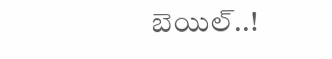బెయిల్..!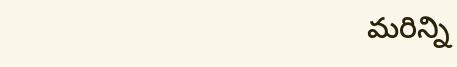మరిన్ని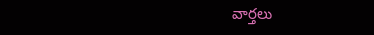వార్తలు